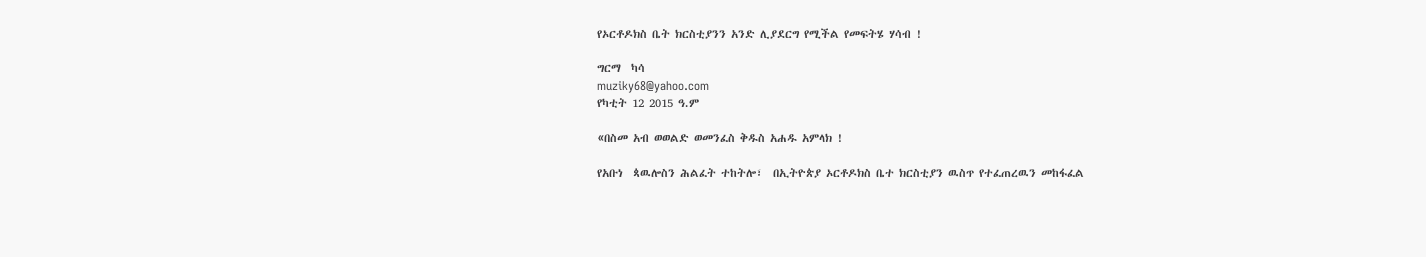የኦርቶዶክስ ቤት ክርስቲያንን አንድ ሊያደርግ የሚችል የመፍትሄ ሃሳብ !

ግርማ  ካሳ
muziky68@yahoo.com
የካቲት 12 2015 ዓ.ም

«በስመ አብ ወወልድ ወመንፈስ ቅዱስ አሐዱ አምላክ !

የአቡነ  ጳዉሎስን ሕልፈት ተከትሎ፣  በኢትዮጵያ ኦርቶዶክስ ቤተ ክርስቲያን ዉስጥ የተፈጠረዉን መከፋፈል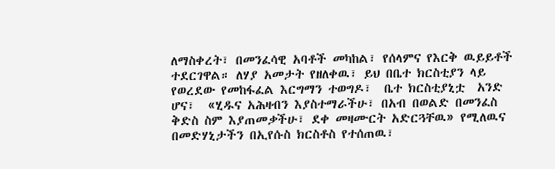ለማስቀረት፣ በመንፈሳዊ አባቶች መካከል፣ የሰላምና የእርቅ ዉይይቶች ተደርገዋል። ለሃያ አመታት የዘለቀዉ፣ ይህ በቤተ ክርስቲያን ላይ የወረደው የመከፋፈል እርግማን ተወግዶ፣  ቤተ ክርስቲያኒቷ  አንድ ሆና፣  «ሂዱና አሕዛብን እያስተማራችሁ፣ በአብ በወልድ በመንፈስ ቅድስ ስም እያጠመቃችሁ፣ ደቀ መዛሙርት አድርጓቸዉ» የሚለዉና  በመድሃኒታችን በኢየሱስ ክርስቶስ የተሰጠዉ፣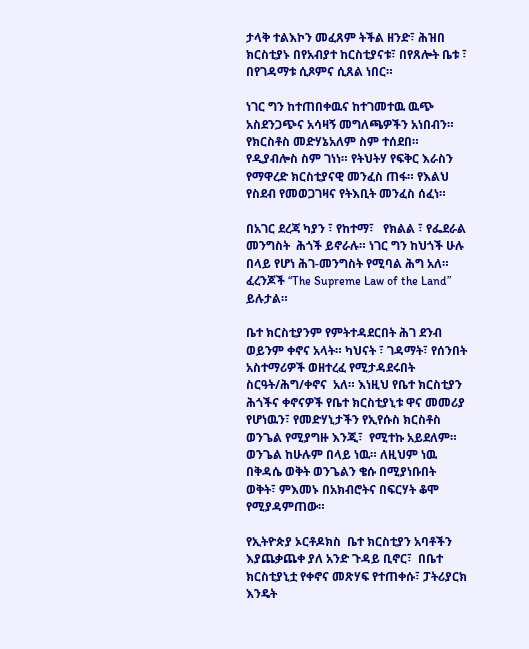ታላቅ ተልእኮን መፈጸም ትችል ዘንድ፣ ሕዝበ ክርስቲያኑ በየአብያተ ከርስቲያናቱ፣ በየጸሎት ቤቱ ፣ በየገዳማቱ ሲጾምና ሲጸል ነበር።

ነገር ግን ከተጠበቀዉና ከተገመተዉ ዉጭ አስደንጋጭና አሳዛኝ መግለጫዎችን አነበብን። የክርስቶስ መድሃኔአለም ስም ተሰደበ። የዲያብሎስ ስም ገነነ። የትህትሃ የፍቅር እራስን የማዋረድ ክርስቲያናዊ መንፈስ ጠፋ። የእልህ የስደብ የመወጋገዛና የትእቢት መንፈስ ሰፈነ።

በአገር ደረጃ ካያን ፣ የከተማ፣   የክልል ፣ የፌደራል መንግስት  ሕጎች ይኖራሉ። ነገር ግን ከህጎች ሁሉ በላይ የሆነ ሕገ-መንግስት የሚባል ሕግ አለ። ፈረንጆች “The Supreme Law of the Land” ይሉታል።

ቤተ ክርስቲያንም የምትተዳደርበት ሕገ ደንብ ወይንም ቀኖና አላት። ካህናት ፣ ገዳማት፣ የሰንበት አስተማሪዎች ወዘተረፈ የሚታዳደሩበት ስርዓት/ሕግ/ቀኖና  አለ። እነዚህ የቤተ ክርስቲያን ሕጎችና ቀኖናዎች የቤተ ክርስቲያኒቱ ዋና መመሪያ የሆነዉን፣ የመድሃኒታችን የኢየሱስ ክርስቶስ ወንጌል የሚያግዙ እንጂ፣  የሚተኩ አይደለም። ወንጌል ከሁሉም በላይ ነዉ። ለዚህም ነዉ በቅዳሴ ወቅት ወንጌልን ቄሱ በሚያነቡበት ወቅት፣ ምእመኑ በአክብሮትና በፍርሃት ቆሞ የሚያዳምጠው።

የኢትዮጵያ ኦርቶዶክስ  ቤተ ክርስቲያን አባቶችን እያጨቃጨቀ ያለ አንድ ጉዳይ ቢኖር፣  በቤተ ክርስቲያኒቷ የቀኖና መጽሃፍ የተጠቀሱ፣ ፓትሪያርክ እንዴት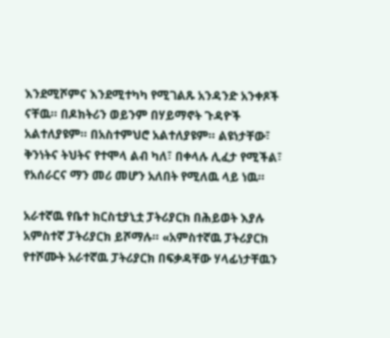እንደሚሾምና እንደሚተካካ የሚገልጹ አንዳንድ አንቀጾች ናቸዉ። በዶክትሪን ወይንም በሃይማኖት ጉዳዮች አልተለያዩም። በአስተምህሮ አልተለያዩም። ልዩነታቸው፣ ቅንነትና ትህትና የተሞላ ልብ ካለ፣ በቀላሉ ሊፈታ የሚችል፣   የአሰራርና ማን መሪ መሆን አለበት የሚለዉ ላይ ነዉ።

አራተኛዉ የቤተ ክርስቲያኒቷ ፓትሪያርክ በሕይወት እያሉ አምስተኛ ፓትሪያርክ ይሾማሉ። «አምስተኛዉ ፓትሪያርክ የተሾሙት አራተኛዉ ፓትሪያርክ በፍቃዳቸው ሃላፊነታቸዉን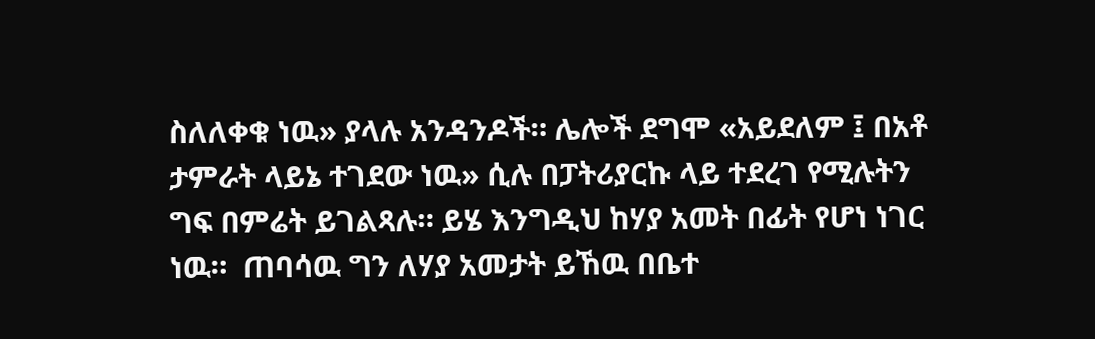ስለለቀቁ ነዉ» ያላሉ አንዳንዶች። ሌሎች ደግሞ «አይደለም ፤ በአቶ ታምራት ላይኔ ተገደው ነዉ» ሲሉ በፓትሪያርኩ ላይ ተደረገ የሚሉትን  ግፍ በምሬት ይገልጻሉ። ይሄ እንግዲህ ከሃያ አመት በፊት የሆነ ነገር ነዉ።  ጠባሳዉ ግን ለሃያ አመታት ይኸዉ በቤተ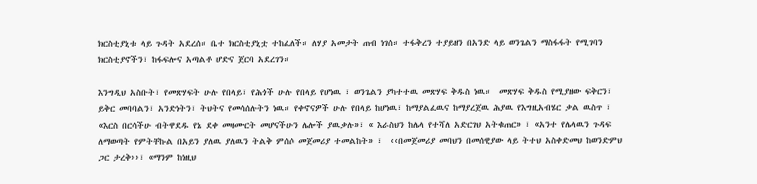ክርስቲያኒቱ ላይ ጉዳት አደረሰ። ቤተ ክርስቲያኒቷ ተከፈለች። ለሃያ አመታት ጠብ ነገሰ። ተፋቅረን ተያይዘን በአንድ ላይ ወንጌልን ማስፋፋት የሚገባን ክርስቲያኖችን፣ ከፋፍሎና አጣልቶ ሆድና ጀርባ አደረገን።

እንግዲህ አስቡት፣ የመጽሃፍት ሁሉ የበላይ፣ የሕጎች ሁሉ የበላይ የሆነዉ ፣ ወንጌልን ያካተተዉ መጽሃፍ ቅዱስ ነዉ።  መጽሃፍ ቅዱስ የሚያዘው ፍቅርን፣ ይቅር መባባልን፣ አንድነትን፣ ትህትና የመሳሰሉትን ነዉ። የቀኖናዎች ሁሉ የበላይ ከሆነዉ፣ ከማያልፈዉና ከማያረጀዉ ሕያዉ የእግዚአብሄር ቃል ዉስጥ ፣ «እርስ በርሳችሁ ብትዋደዱ የኔ ደቀ መዛሙርት መሆናችሁን ሌሎች ያዉቃሉ»፣ « እራስህን ከሌላ የተሻለ አድርገህ አትቁጠር» ፣ «አንተ የሌላዉን ጉዳፍ ለማወጣት የምትቸኩል በአይን ያለዉ ያለዉን ትልቅ ምሰሶ መጀመሪያ ተመልከት» ፣  ‹‹በመጀመሪያ መባህን በመሰዊያው ላይ ትተህ አስቀድመህ ከወንድምህ ጋር ታረቅ››፣ «ማንም ከነዚህ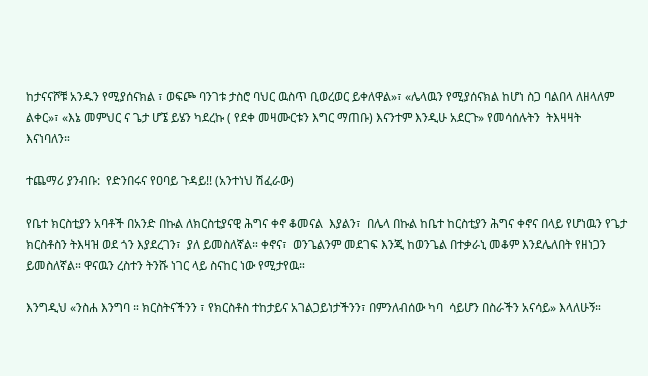ከታናናሾቹ አንዱን የሚያሰናክል ፣ ወፍጮ ባንገቱ ታስሮ ባህር ዉስጥ ቢወረወር ይቀለዋል»፣ «ሌላዉን የሚያሰናክል ከሆነ ስጋ ባልበላ ለዘላለም ልቀር»፣ «እኔ መምህር ና ጌታ ሆኜ ይሄን ካደረኩ ( የደቀ መዛሙርቱን እግር ማጠቡ) እናንተም እንዲሁ አደርጉ» የመሳሰሉትን  ትእዛዛት እናነባለን።

ተጨማሪ ያንብቡ:  የድንበሩና የዐባይ ጉዳይ!! (አንተነህ ሽፈራው)

የቤተ ክርስቲያን አባቶች በአንድ በኩል ለክርስቲያናዊ ሕግና ቀኖ ቆመናል  እያልን፣  በሌላ በኩል ከቤተ ከርስቲያን ሕግና ቀኖና በላይ የሆነዉን የጌታ ክርስቶስን ትእዛዝ ወደ ጎን እያደረገን፣  ያለ ይመስለኛል። ቀኖና፣  ወንጌልንም መደገፍ እንጂ ከወንጌል በተቃራኒ መቆም እንደሌለበት የዘነጋን ይመስለኛል። ዋናዉን ረስተን ትንሹ ነገር ላይ ስናከር ነው የሚታየዉ።

እንግዲህ «ንስሐ እንግባ ። ክርስትናችንን ፣ የክርስቶስ ተከታይና አገልጋይነታችንን፣ በምንለብሰው ካባ  ሳይሆን በስራችን አናሳይ» እላለሁኝ።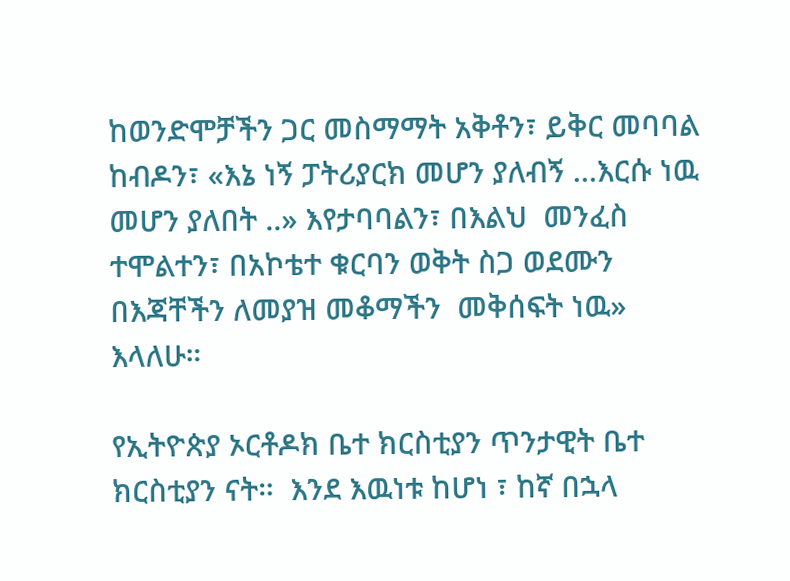ከወንድሞቻችን ጋር መስማማት አቅቶን፣ ይቅር መባባል ከብዶን፣ «እኔ ነኝ ፓትሪያርክ መሆን ያለብኝ …እርሱ ነዉ መሆን ያለበት ..» እየታባባልን፣ በእልህ  መንፈስ ተሞልተን፣ በአኮቴተ ቁርባን ወቅት ስጋ ወደሙን በእጃቸችን ለመያዝ መቆማችን  መቅሰፍት ነዉ»  እላለሁ።

የኢትዮጵያ ኦርቶዶክ ቤተ ክርስቲያን ጥንታዊት ቤተ ክርስቲያን ናት።  እንደ እዉነቱ ከሆነ ፣ ከኛ በኋላ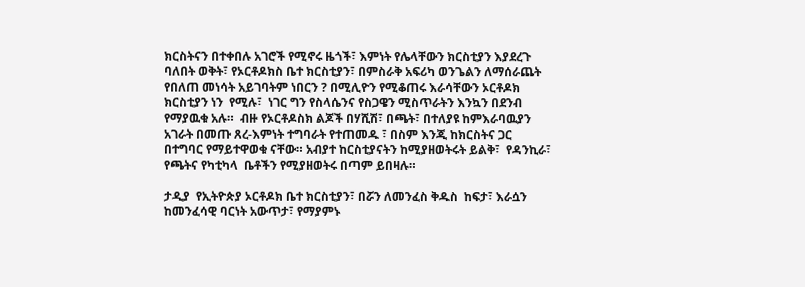ክርስትናን በተቀበሉ አገሮች የሚኖሩ ዜጎች፣ እምነት የሌላቸውን ክርስቲያን እያደረጉ ባለበት ወቅት፣ የኦርቶዶክስ ቤተ ክርስቲያን፣ በምስራቅ አፍሪካ ወንጌልን ለማሰራጨት የበለጠ መነሳት አይገባትም ነበርን ? በሚሊዮን የሚቆጠሩ እራሳቸውን ኦርቶዶክ ክርስቲያን ነን  የሚሉ፣  ነገር ግን የስላሴንና የስጋዌን ሚስጥራትን እንኳን በደንብ የማያዉቁ አሉ።  ብዙ የኦርቶዶስክ ልጆች በሃሺሽ፣ በጫት፣ በተለያዩ ከምእራባዉያን አገራት በመጡ ጸረ-እምነት ተግባራት የተጠመዱ ፣ በስም እንጂ ከክርስትና ጋር በተግባር የማይተዋወቁ ናቸው። አብያተ ከርስቲያናትን ከሚያዘወትሩት ይልቅ፣  የዳንኪራ፣ የጫትና የካቲካላ  ቤቶችን የሚያዘወትሩ በጣም ይበዛሉ።

ታዲያ  የኢትዮጵያ ኦርቶዶክ ቤተ ክርስቲያን፣ በሯን ለመንፈስ ቅዱስ  ከፍታ፣ እራሷን ከመንፈሳዊ ባርነት አውጥታ፣ የማያምኑ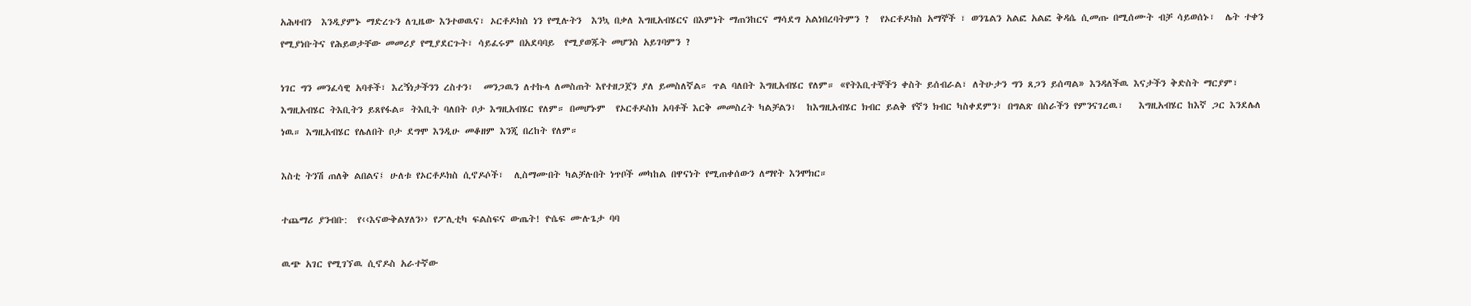አሕዛብን  እንዲያምኑ ማድረጉን ለጊዜው እንተወዉና፣ ኦርቶዶክስ ነን የሚሉትን  እንኳ በቃለ እግዚአብሄርና በእምነት ማጠንከርና ማሳደግ አልነበረባትምን ?  የኦርቶዶክስ አማኞች ፣ ወንጌልን አልፎ አልፎ ቅዳሴ ሲመጡ በሚሰሙት ብቻ ሳይወሰኑ፣  ሌት ተቀን የሚያነቡትና የሕይወታቸው መመሪያ የሚያደርጉት፣ ሳይፈሩም በአደባባይ  የሚያወጁት መሆንስ አይገባምን ?

ነገር ግን መንፈሳዊ አባቶች፣ እረኝነታችንን ረስተን፣  መንጋዉን ለተኩላ ለመስጠት እየተዘጋጀን ያለ ይመስለኛል። ጥል ባለበት እግዚአብሄር የለም። «የትእቢተኞችን ቀስት ይሰብራል፣ ለትሁታን ግን ጸጋን ይሰጣል» እንዳለችዉ እናታችን ቅድስት ማርያም፣ እግዚአብሄር ትእቢትን ይጸየፋል። ትእቢት ባለበት ቦታ እግዚአብሄር የለም። በመሆኑም  የኦርቶዶስክ አባቶች እርቅ መመስረት ካልቻልን፣  ከእግዚአብሄር ክብር ይልቅ የኛን ክብር ካስቀደምን፣ በግልጽ በስራችን የምንናገረዉ፣   እግዚአብሄር ከእኛ ጋር እንደሌለ ነዉ። እግዚአብሄር የሌለበት ቦታ ደግሞ እንዲሁ መቆዘም እንጂ በረከት የለም።

እስቲ ትንሽ ጠለቅ ልበልና፤ ሁለቱ የኦርቶዶክስ ሲኖዶሶች፣  ሊስማሙበት ካልቻሉበት ነጥቦች መካከል በዋናነት የሚጠቀሰውን ለማየት እንሞክር።

ተጨማሪ ያንብቡ:  የ‹‹እናውቅልሃለን›› የፖሊቲካ ፍልስፍና ውጤት! ዮሴፍ ሙሉጌታ ባባ

ዉጭ አገር የሚገኘዉ ሲኖዶስ አራተኛው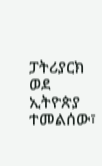ፓትሪያርክ ወደ ኢትዮጵያ ተመልሰው፣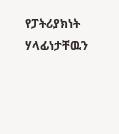የፓትሪያክነት ሃላፊነታቸዉን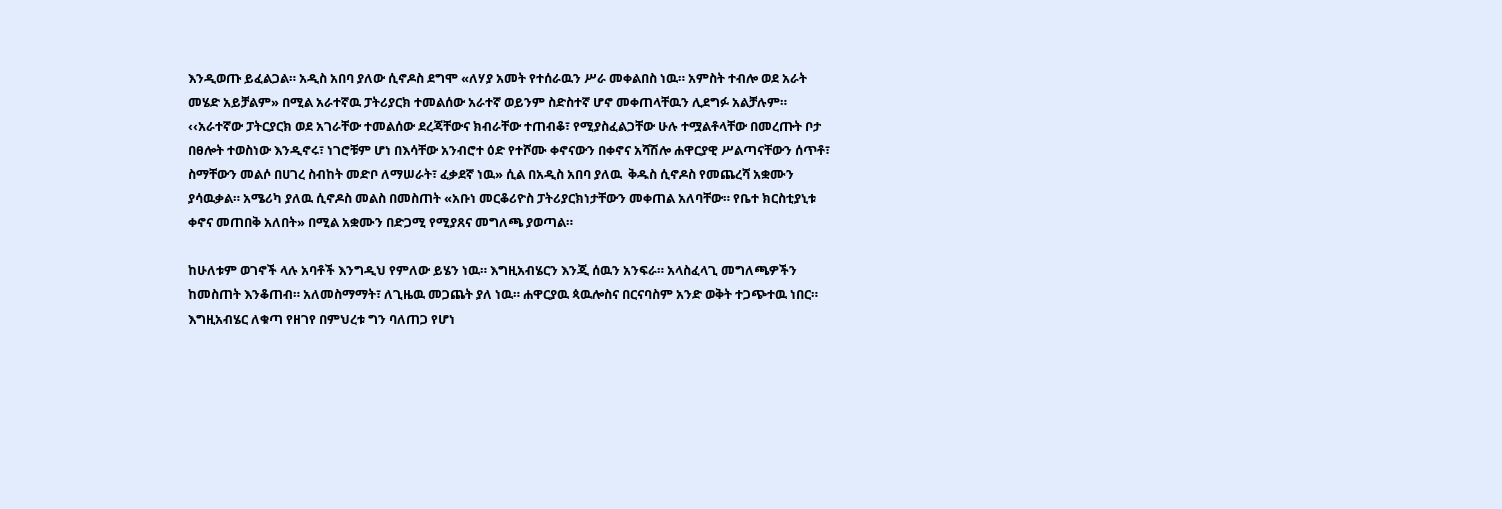እንዲወጡ ይፈልጋል። አዲስ አበባ ያለው ሲኖዶስ ደግሞ «ለሃያ አመት የተሰራዉን ሥራ መቀልበስ ነዉ። አምስት ተብሎ ወደ አራት መሄድ አይቻልም» በሚል አራተኛዉ ፓትሪያርክ ተመልሰው አራተኛ ወይንም ስድስተኛ ሆኖ መቀጠላቸዉን ሊደግፉ አልቻሉም። ‹‹አራተኛው ፓትርያርክ ወደ አገራቸው ተመልሰው ደረጃቸውና ክብራቸው ተጠብቆ፣ የሚያስፈልጋቸው ሁሉ ተሟልቶላቸው በመረጡት ቦታ በፀሎት ተወስነው እንዲኖሩ፣ ነገሮቹም ሆነ በእሳቸው አንብሮተ ዕድ የተሾሙ ቀኖናውን በቀኖና አሻሽሎ ሐዋርያዊ ሥልጣናቸውን ሰጥቶ፣ ስማቸውን መልሶ በሀገረ ስብከት መድቦ ለማሠራት፣ ፈቃደኛ ነዉ» ሲል በአዲስ አበባ ያለዉ  ቅዱስ ሲኖዶስ የመጨረሻ አቋሙን ያሳዉቃል። አሜሪካ ያለዉ ሲኖዶስ መልስ በመስጠት «አቡነ መርቆሪዮስ ፓትሪያርክነታቸውን መቀጠል አለባቸው። የቤተ ክርስቲያኒቱ ቀኖና መጠበቅ አለበት» በሚል አቋሙን በድጋሚ የሚያጸና መግለጫ ያወጣል።

ከሁለቱም ወገኖች ላሉ አባቶች እንግዲህ የምለው ይሄን ነዉ። እግዚአብሄርን እንጂ ሰዉን አንፍራ። አላስፈላጊ መግለጫዎችን  ከመስጠት እንቆጠብ። አለመስማማት፣ ለጊዜዉ መጋጨት ያለ ነዉ። ሐዋርያዉ ጳዉሎስና በርናባስም አንድ ወቅት ተጋጭተዉ ነበር። እግዚአብሄር ለቁጣ የዘገየ በምህረቱ ግን ባለጠጋ የሆነ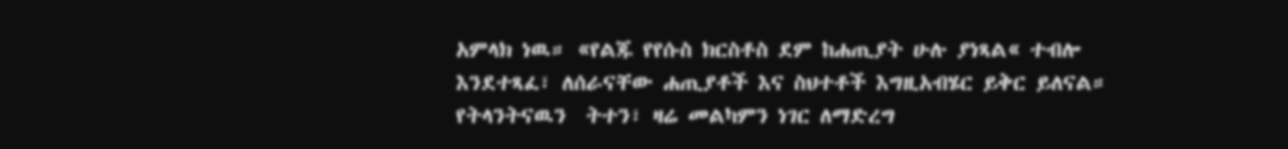አምላክ ነዉ። «የልጁ የየሱስ ክርስቶስ ደም ከሐጢያት ሁሉ ያነጻል« ተብሎ እንደተጻፈ፣ ለሰራናቸው ሐጢያቶች እና ስህተቶች እግዚአብሄር ይቅር ይለናል። የትላንትናዉን  ትተን፣ ዛሬ መልካምን ነገር ለማድረግ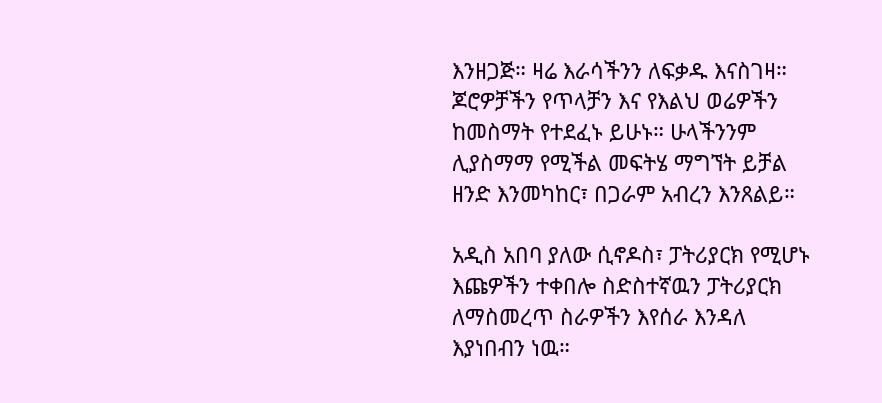እንዘጋጅ። ዛሬ እራሳችንን ለፍቃዱ እናስገዛ። ጆሮዎቻችን የጥላቻን እና የእልህ ወሬዎችን ከመስማት የተደፈኑ ይሁኑ። ሁላችንንም ሊያስማማ የሚችል መፍትሄ ማግኘት ይቻል ዘንድ እንመካከር፣ በጋራም አብረን እንጸልይ።

አዲስ አበባ ያለው ሲኖዶስ፣ ፓትሪያርክ የሚሆኑ እጩዎችን ተቀበሎ ስድስተኛዉን ፓትሪያርክ ለማስመረጥ ስራዎችን እየሰራ እንዳለ እያነበብን ነዉ።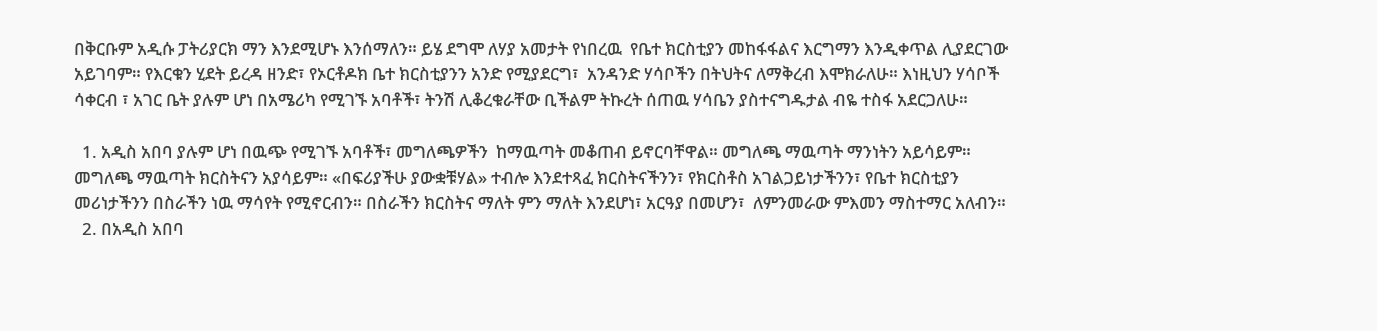በቅርቡም አዲሱ ፓትሪያርክ ማን እንደሚሆኑ እንሰማለን። ይሄ ደግሞ ለሃያ አመታት የነበረዉ  የቤተ ክርስቲያን መከፋፋልና እርግማን እንዲቀጥል ሊያደርገው አይገባም። የእርቁን ሂደት ይረዳ ዘንድ፣ የኦርቶዶክ ቤተ ክርስቲያንን አንድ የሚያደርግ፣  አንዳንድ ሃሳቦችን በትህትና ለማቅረብ እሞክራለሁ። እነዚህን ሃሳቦች ሳቀርብ ፣ አገር ቤት ያሉም ሆነ በአሜሪካ የሚገኙ አባቶች፣ ትንሽ ሊቆረቁራቸው ቢችልም ትኩረት ሰጠዉ ሃሳቤን ያስተናግዱታል ብዬ ተስፋ አደርጋለሁ።

  1. አዲስ አበባ ያሉም ሆነ በዉጭ የሚገኙ አባቶች፣ መግለጫዎችን  ከማዉጣት መቆጠብ ይኖርባቸዋል። መግለጫ ማዉጣት ማንነትን አይሳይም። መግለጫ ማዉጣት ክርስትናን አያሳይም። «በፍሪያችሁ ያውቋቹሃል» ተብሎ እንደተጻፈ ክርስትናችንን፣ የክርስቶስ አገልጋይነታችንን፣ የቤተ ክርስቲያን መሪነታችንን በስራችን ነዉ ማሳየት የሚኖርብን። በስራችን ክርስትና ማለት ምን ማለት እንደሆነ፣ አርዓያ በመሆን፣  ለምንመራው ምእመን ማስተማር አለብን።
  2. በአዲስ አበባ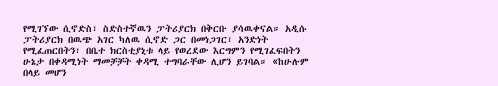የሚገኘው ሲኖድስ፣ ስድስተኛዉን ፓትሪያርክ በቅርቡ ያሳዉቀናል። አዲሱ ፓትሪያርክ በዉጭ አገር ካለዉ ሲኖድ ጋር በመነጋገር፣ አንድነት የሚፈጠርበትን፣ በቤተ ክርስቲያኒቱ ላይ የወረደው እርግምን የሚገፈፍበትን ሁኔታ በቀዳሚነት ማመቻቻት ቀዳሚ ተግባራቸው ሊሆን ይገባል። «ከሁሉም በላይ መሆን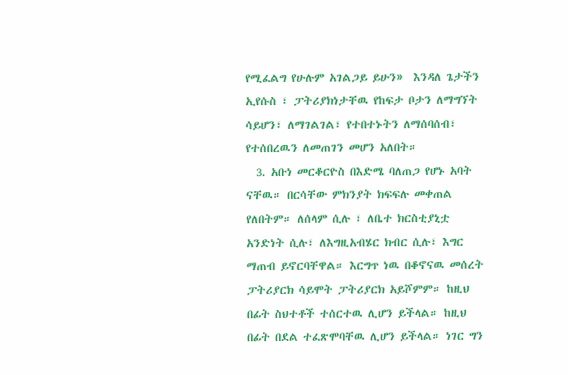የሚፈልግ የሁሉም አገልጋይ ይሁን»  እንዳለ ጌታችን ኢየሱስ ፣ ፓትሪያክነታቸዉ የከፍታ ቦታን ለማግኘት ሳይሆን፣ ለማገልገል፣ የተበተኑትን ለማሰባሰብ፣ የተሰበረዉን ለመጠገን መሆን አለበት።
  3. አቡነ መርቆርዮስ በእድሜ ባለጠጋ የሆኑ አባት ናቸዉ። በርሳቸው ምክንያት ክፍፍሉ መቀጠል የለበትም። ለሰላም ሲሉ ፣ ለቤተ ክርስቲያኒቷ አንድነት ሲሉ፣ ለእግዚአብሄር ክብር ሲሉ፣ እግር ማጠብ ይኖርባቸዋል። እርግጥ ነዉ በቆኖናዉ መሰረት ፓትሪያርክ ሳይሞት ፓትሪያርክ አይሾምም። ከዚህ በፊት ስህተቶች ተሰርተዉ ሊሆን ይችላል። ከዚህ በፊት በደል ተፈጽሞባቸዉ ሊሆን ይችላል። ነገር ግን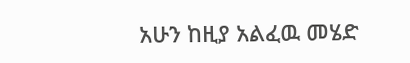አሁን ከዚያ አልፈዉ መሄድ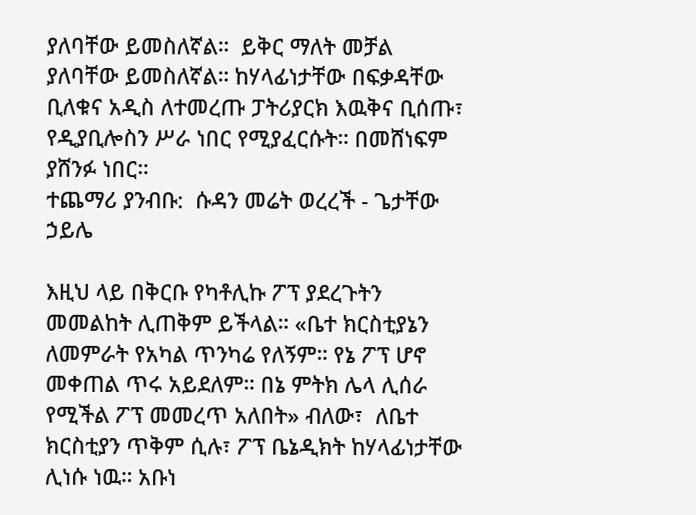ያለባቸው ይመስለኛል።  ይቅር ማለት መቻል ያለባቸው ይመስለኛል። ከሃላፊነታቸው በፍቃዳቸው ቢለቁና አዲስ ለተመረጡ ፓትሪያርክ እዉቅና ቢሰጡ፣ የዲያቢሎስን ሥራ ነበር የሚያፈርሱት። በመሸነፍም ያሸንፉ ነበር።
ተጨማሪ ያንብቡ:  ሱዳን መሬት ወረረች - ጌታቸው ኃይሌ

እዚህ ላይ በቅርቡ የካቶሊኩ ፖፕ ያደረጉትን መመልከት ሊጠቅም ይችላል። «ቤተ ክርስቲያኔን ለመምራት የአካል ጥንካሬ የለኝም። የኔ ፖፕ ሆኖ መቀጠል ጥሩ አይደለም። በኔ ምትክ ሌላ ሊሰራ የሚችል ፖፕ መመረጥ አለበት» ብለው፣  ለቤተ ክርስቲያን ጥቅም ሲሉ፣ ፖፕ ቤኔዲክት ከሃላፊነታቸው ሊነሱ ነዉ። አቡነ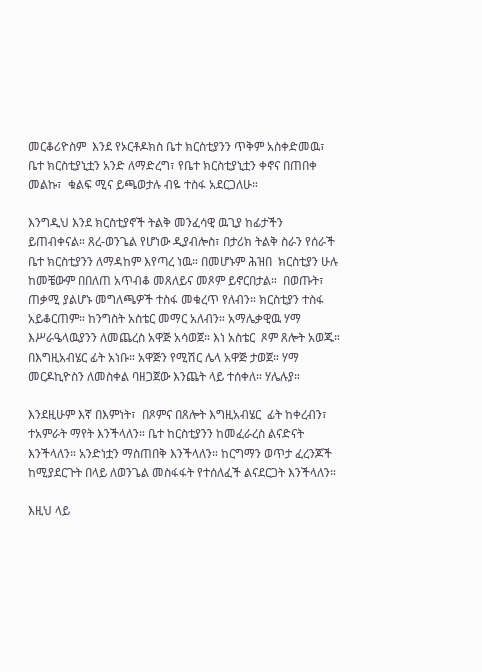መርቆሪዮስም  እንደ የኦርቶዶክስ ቤተ ክርስቲያንን ጥቅም አስቀድመዉ፣ ቤተ ክርስቲያኒቷን አንድ ለማድረግ፣ የቤተ ክርስቲያኒቷን ቀኖና በጠበቀ መልኩ፣  ቁልፍ ሚና ይጫወታሉ ብዬ ተስፋ አደርጋለሁ።

እንግዲህ እንደ ክርስቲያኖች ትልቅ መንፈሳዊ ዉጊያ ከፊታችን ይጠብቀናል። ጸረ-ወንጌል የሆነው ዲያብሎስ፣ በታሪክ ትልቅ ስራን የሰራች ቤተ ክርስቲያንን ለማዳከም እየጣረ ነዉ። በመሆኑም ሕዝበ  ክርስቲያን ሁሉ ከመቼውም በበለጠ አጥብቆ መጸለይና መጾም ይኖርበታል።  በወጡት፣ ጠቃሚ ያልሆኑ መግለጫዎች ተስፋ መቁረጥ የለብን። ክርስቲያን ተስፋ አይቆርጠም። ከንግስት አስቴር መማር አለብን። አማሌቃዊዉ ሃማ እሥራዔላዉያንን ለመጨረስ አዋጅ አሳወጀ። እነ አስቴር  ጾም ጸሎት አወጁ። በእግዚአብሄር ፊት አነቡ። አዋጅን የሚሽር ሌላ አዋጅ ታወጀ። ሃማ መርዶኪዮስን ለመስቀል ባዘጋጀው እንጨት ላይ ተሰቀለ። ሃሌሉያ።

እንደዚሁም እኛ በእምነት፣  በጾምና በጸሎት እግዚአብሄር  ፊት ከቀረብን፣  ተአምራት ማየት እንችላለን። ቤተ ከርስቲያንን ከመፈራረስ ልናድናት እንችላለን። አንድነቷን ማስጠበቅ እንችላለን። ከርግማን ወጥታ ፈረንጆች ከሚያደርጉት በላይ ለወንጌል መስፋፋት የተሰለፈች ልናደርጋት እንችላለን።

እዚህ ላይ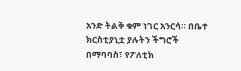አንድ ትልቅ ቁም ነገር አንርሳ። በቤተ ክርስቲያኒቷ ያሉትን ችግሮች በማባባስ፣ የፖለቲክ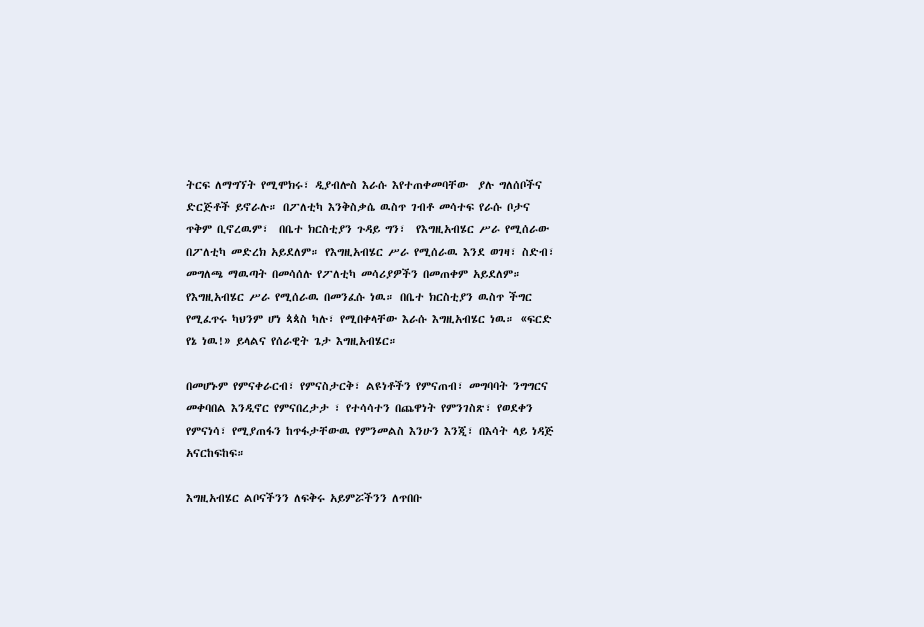ትርፍ ለማግኘት የሚሞክሩ፣ ዲያብሎስ እራሱ እየተጠቀመባቸው  ያሉ ግለሰቦችና ድርጅቶች ይኖራሉ። በፖለቲካ እንቅስቃሴ ዉስጥ ገብቶ መሳተፍ የራሱ ቦታና ጥቅም ቢኖረዉም፣  በቤተ ክርስቲያን ጉዳይ ግን፣  የእግዚአብሄር ሥራ የሚሰራው በፖለቲካ መድረክ አይደለም። የእግዚአብሄር ሥራ የሚሰራዉ እንደ ወገዛ፣ ስድብ፣ መግለጫ ማዉጣት በመሳሰሉ የፖለቲካ መሳሪያዎችን በመጠቀም አይደለም። የእግዚአብሄር ሥራ የሚሰራዉ በመንፈሱ ነዉ። በቤተ ክርስቲያን ዉስጥ ችግር የሚፈጥሩ ካህንም ሆነ ጳጳስ ካሉ፣ የሚበቀላቸው እራሱ እግዚአብሄር ነዉ። «ፍርድ የኔ ነዉ!» ይላልና የሰራዊት ጌታ እግዚአብሄር።

በመሆኑም የምናቀራርብ፣ የምናስታርቅ፣ ልዩነቶችን የምናጠብ፣ መግባባት ንግግርና መቀባበል እንዲኖር የምናበረታታ ፣ የተሳሳተን በጨዋነት የምንገስጽ፣ የወደቀን የምናነሳ፣ የሚያጠፋን ከጥፋታቸውዉ የምንመልስ እንሁን እንጂ፣ በእሳት ላይ ነዳጅ አናርከፍከፍ።

እግዚአብሄር ልቦናችንን ለፍቅሩ አይምሯችንን ለጥበቡ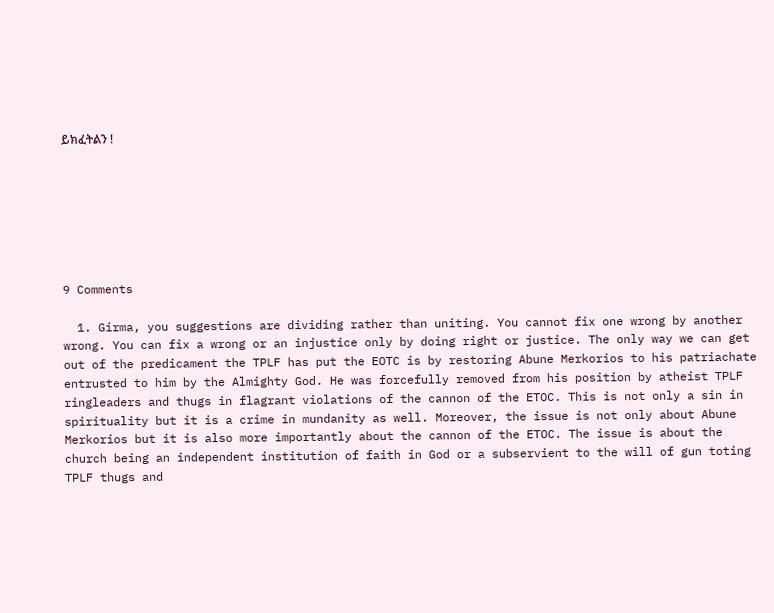ይክፈትልን !







9 Comments

  1. Girma, you suggestions are dividing rather than uniting. You cannot fix one wrong by another wrong. You can fix a wrong or an injustice only by doing right or justice. The only way we can get out of the predicament the TPLF has put the EOTC is by restoring Abune Merkorios to his patriachate entrusted to him by the Almighty God. He was forcefully removed from his position by atheist TPLF ringleaders and thugs in flagrant violations of the cannon of the ETOC. This is not only a sin in spirituality but it is a crime in mundanity as well. Moreover, the issue is not only about Abune Merkorios but it is also more importantly about the cannon of the ETOC. The issue is about the church being an independent institution of faith in God or a subservient to the will of gun toting TPLF thugs and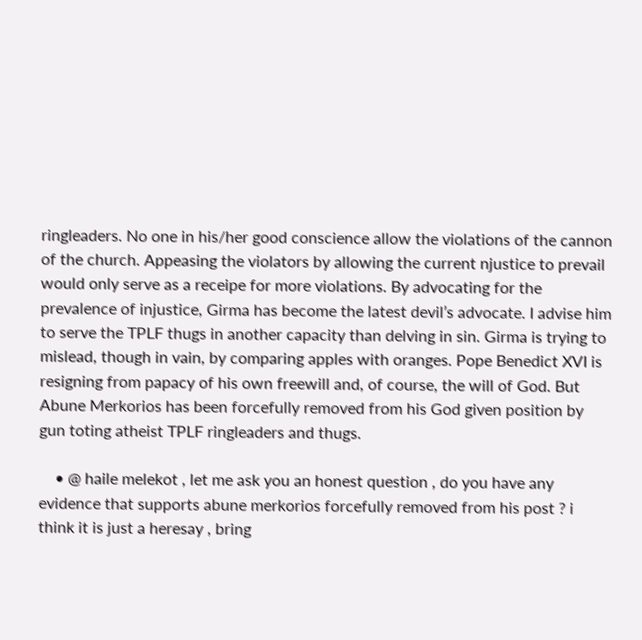ringleaders. No one in his/her good conscience allow the violations of the cannon of the church. Appeasing the violators by allowing the current njustice to prevail would only serve as a receipe for more violations. By advocating for the prevalence of injustice, Girma has become the latest devil’s advocate. I advise him to serve the TPLF thugs in another capacity than delving in sin. Girma is trying to mislead, though in vain, by comparing apples with oranges. Pope Benedict XVI is resigning from papacy of his own freewill and, of course, the will of God. But Abune Merkorios has been forcefully removed from his God given position by gun toting atheist TPLF ringleaders and thugs.

    • @ haile melekot , let me ask you an honest question , do you have any evidence that supports abune merkorios forcefully removed from his post ? i think it is just a heresay , bring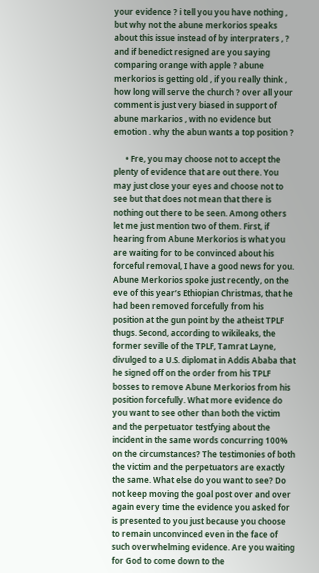your evidence ? i tell you you have nothing , but why not the abune merkorios speaks about this issue instead of by interpraters , ? and if benedict resigned are you saying comparing orange with apple ? abune merkorios is getting old , if you really think , how long will serve the church ? over all your comment is just very biased in support of abune markarios , with no evidence but emotion . why the abun wants a top position ?

      • Fre, you may choose not to accept the plenty of evidence that are out there. You may just close your eyes and choose not to see but that does not mean that there is nothing out there to be seen. Among others let me just mention two of them. First, if hearing from Abune Merkorios is what you are waiting for to be convinced about his forceful removal, I have a good news for you. Abune Merkorios spoke just recently, on the eve of this year’s Ethiopian Christmas, that he had been removed forcefully from his position at the gun point by the atheist TPLF thugs. Second, according to wikileaks, the former seville of the TPLF, Tamrat Layne, divulged to a U.S. diplomat in Addis Ababa that he signed off on the order from his TPLF bosses to remove Abune Merkorios from his position forcefully. What more evidence do you want to see other than both the victim and the perpetuator testfying about the incident in the same words concurring 100% on the circumstances? The testimonies of both the victim and the perpetuators are exactly the same. What else do you want to see? Do not keep moving the goal post over and over again every time the evidence you asked for is presented to you just because you choose to remain unconvinced even in the face of such overwhelming evidence. Are you waiting for God to come down to the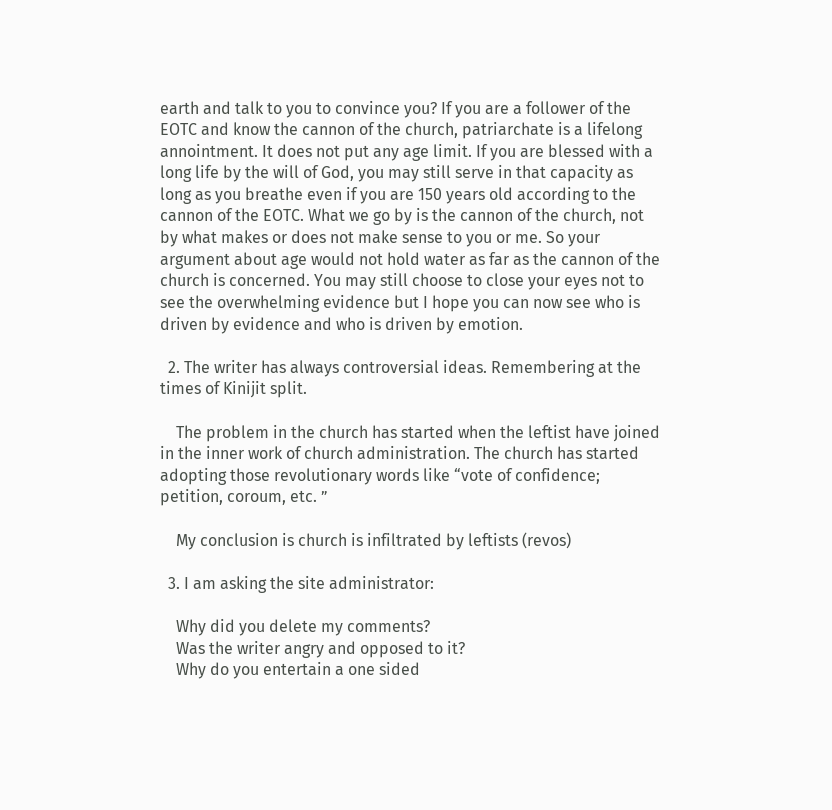earth and talk to you to convince you? If you are a follower of the EOTC and know the cannon of the church, patriarchate is a lifelong annointment. It does not put any age limit. If you are blessed with a long life by the will of God, you may still serve in that capacity as long as you breathe even if you are 150 years old according to the cannon of the EOTC. What we go by is the cannon of the church, not by what makes or does not make sense to you or me. So your argument about age would not hold water as far as the cannon of the church is concerned. You may still choose to close your eyes not to see the overwhelming evidence but I hope you can now see who is driven by evidence and who is driven by emotion.

  2. The writer has always controversial ideas. Remembering at the times of Kinijit split.

    The problem in the church has started when the leftist have joined in the inner work of church administration. The church has started adopting those revolutionary words like “vote of confidence; petition, coroum, etc. ”

    My conclusion is church is infiltrated by leftists (revos)

  3. I am asking the site administrator:

    Why did you delete my comments?
    Was the writer angry and opposed to it?
    Why do you entertain a one sided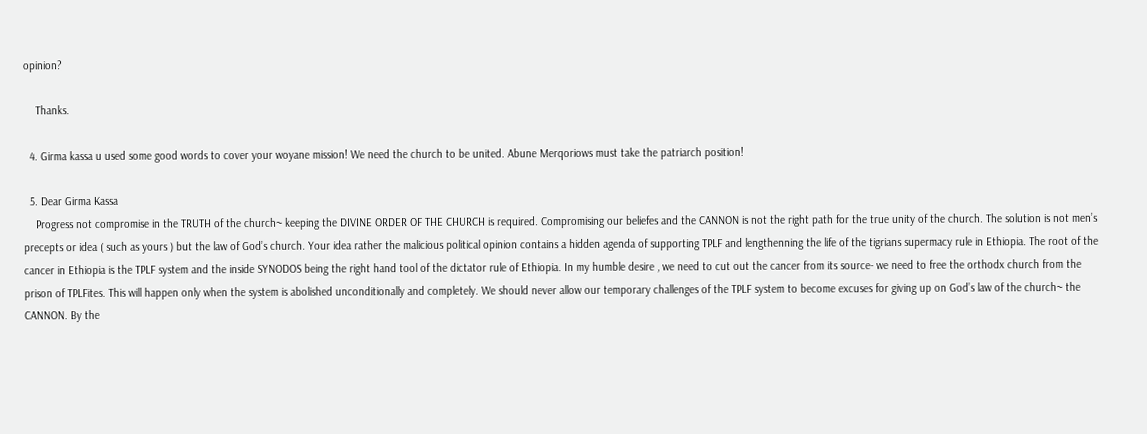opinion?

    Thanks.

  4. Girma kassa u used some good words to cover your woyane mission! We need the church to be united. Abune Merqoriows must take the patriarch position!

  5. Dear Girma Kassa
    Progress not compromise in the TRUTH of the church~ keeping the DIVINE ORDER OF THE CHURCH is required. Compromising our beliefes and the CANNON is not the right path for the true unity of the church. The solution is not men’s precepts or idea ( such as yours ) but the law of God’s church. Your idea rather the malicious political opinion contains a hidden agenda of supporting TPLF and lengthenning the life of the tigrians supermacy rule in Ethiopia. The root of the cancer in Ethiopia is the TPLF system and the inside SYNODOS being the right hand tool of the dictator rule of Ethiopia. In my humble desire , we need to cut out the cancer from its source- we need to free the orthodx church from the prison of TPLFites. This will happen only when the system is abolished unconditionally and completely. We should never allow our temporary challenges of the TPLF system to become excuses for giving up on God’s law of the church~ the CANNON. By the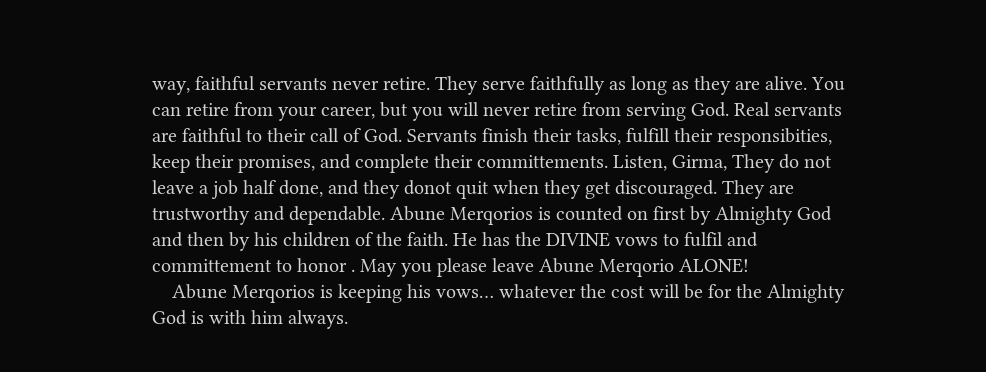way, faithful servants never retire. They serve faithfully as long as they are alive. You can retire from your career, but you will never retire from serving God. Real servants are faithful to their call of God. Servants finish their tasks, fulfill their responsibities, keep their promises, and complete their committements. Listen, Girma, They do not leave a job half done, and they donot quit when they get discouraged. They are trustworthy and dependable. Abune Merqorios is counted on first by Almighty God and then by his children of the faith. He has the DIVINE vows to fulfil and committement to honor . May you please leave Abune Merqorio ALONE!
    Abune Merqorios is keeping his vows… whatever the cost will be for the Almighty God is with him always.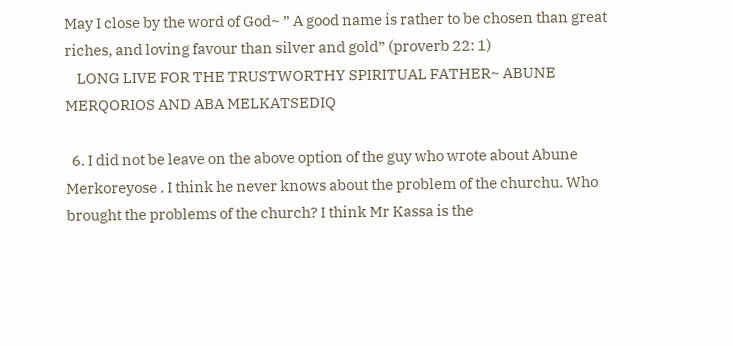May I close by the word of God~ ” A good name is rather to be chosen than great riches, and loving favour than silver and gold” (proverb 22: 1)
    LONG LIVE FOR THE TRUSTWORTHY SPIRITUAL FATHER~ ABUNE MERQORIOS AND ABA MELKATSEDIQ

  6. I did not be leave on the above option of the guy who wrote about Abune Merkoreyose . I think he never knows about the problem of the churchu. Who brought the problems of the church? I think Mr Kassa is the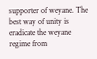supporter of weyane. The best way of unity is eradicate the weyane regime from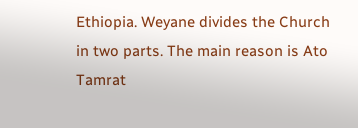Ethiopia. Weyane divides the Church in two parts. The main reason is Ato Tamrat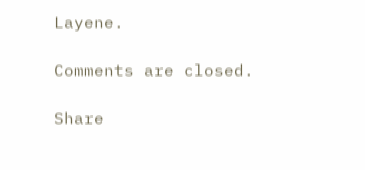Layene.

Comments are closed.

Share